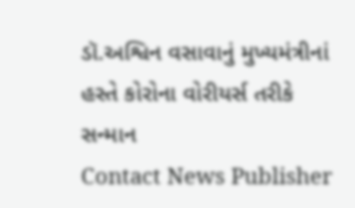ડૉ.અશ્વિન વસાવાનું મુખ્યમંત્રીનાં હસ્તે કોરોના વોરીયર્સ તરીકે સન્માન
Contact News Publisher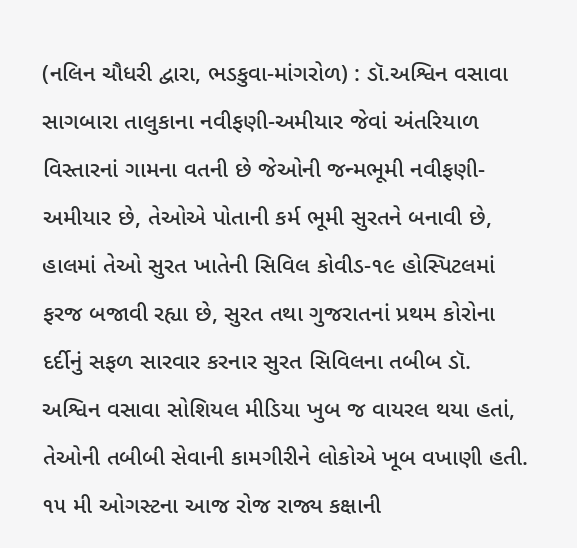(નલિન ચૌધરી દ્વારા, ભડકુવા-માંગરોળ) : ડૉ.અશ્વિન વસાવા સાગબારા તાલુકાના નવીફણી-અમીયાર જેવાં અંતરિયાળ વિસ્તારનાં ગામના વતની છે જેઓની જન્મભૂમી નવીફણી-અમીયાર છે, તેઓએ પોતાની કર્મ ભૂમી સુરતને બનાવી છે, હાલમાં તેઓ સુરત ખાતેની સિવિલ કોવીડ-૧૯ હોસ્પિટલમાં ફરજ બજાવી રહ્યા છે, સુરત તથા ગુજરાતનાં પ્રથમ કોરોના દર્દીનું સફળ સારવાર કરનાર સુરત સિવિલના તબીબ ડૉ. અશ્વિન વસાવા સોશિયલ મીડિયા ખુબ જ વાયરલ થયા હતાં, તેઓની તબીબી સેવાની કામગીરીને લોકોએ ખૂબ વખાણી હતી.
૧૫ મી ઓગસ્ટના આજ રોજ રાજ્ય કક્ષાની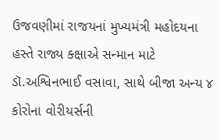ઉજવણીમાં રાજયનાં મુખ્યમંત્રી મહોદયના હસ્તે રાજ્ય ક્ક્ષાએ સન્માન માટે ડૉ.અશ્વિનભાઈ વસાવા, સાથે બીજા અન્ય ૪ કોરોના વોરીયર્સની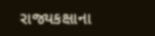રાજ્યકક્ષાના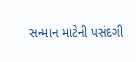સન્માન માટેની પસંદગી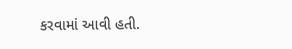કરવામાં આવી હતી.